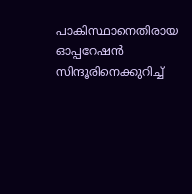പാകിസ്ഥാനെതിരായ ഓപ്പറേഷൻ സിന്ദൂരിനെക്കുറിച്ച്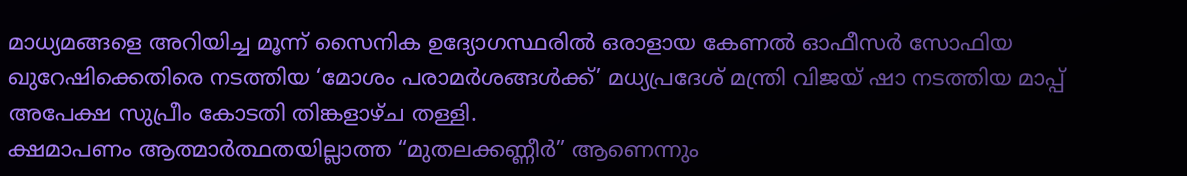മാധ്യമങ്ങളെ അറിയിച്ച മൂന്ന് സൈനിക ഉദ്യോഗസ്ഥരിൽ ഒരാളായ കേണൽ ഓഫീസർ സോഫിയ ഖുറേഷിക്കെതിരെ നടത്തിയ ‘മോശം പരാമർശങ്ങൾക്ക്’ മധ്യപ്രദേശ് മന്ത്രി വിജയ് ഷാ നടത്തിയ മാപ്പ് അപേക്ഷ സുപ്രീം കോടതി തിങ്കളാഴ്ച തള്ളി.
ക്ഷമാപണം ആത്മാർത്ഥതയില്ലാത്ത “മുതലക്കണ്ണീർ” ആണെന്നും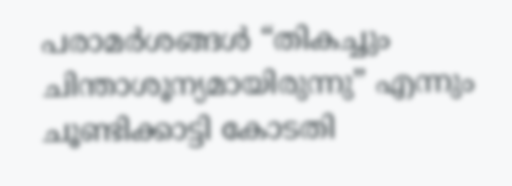പരാമർശങ്ങൾ “തികച്ചും ചിന്താശൂന്യമായിരുന്നു” എന്നും ചൂണ്ടിക്കാട്ടി കോടതി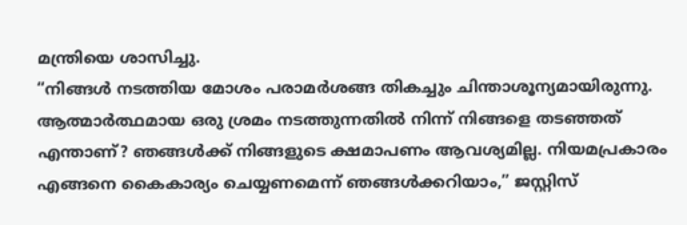മന്ത്രിയെ ശാസിച്ചു.
“നിങ്ങൾ നടത്തിയ മോശം പരാമർശങ്ങ തികച്ചും ചിന്താശൂന്യമായിരുന്നു. ആത്മാർത്ഥമായ ഒരു ശ്രമം നടത്തുന്നതിൽ നിന്ന് നിങ്ങളെ തടഞ്ഞത് എന്താണ്? ഞങ്ങൾക്ക് നിങ്ങളുടെ ക്ഷമാപണം ആവശ്യമില്ല. നിയമപ്രകാരം എങ്ങനെ കൈകാര്യം ചെയ്യണമെന്ന് ഞങ്ങൾക്കറിയാം,” ജസ്റ്റിസ്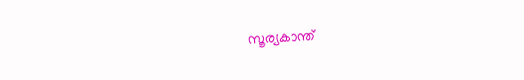സൂര്യകാന്ത്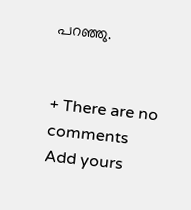പറഞ്ഞു.


+ There are no comments
Add yours